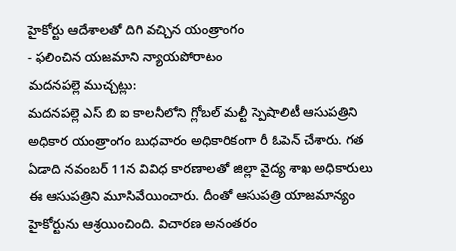హైకోర్టు ఆదేశాలతో దిగి వచ్చిన యంత్రాంగం
- ఫలించిన యజమాని న్యాయపోరాటం
మదనపల్లె ముచ్చట్లు:
మదనపల్లె ఎస్ బి ఐ కాలనీలోని గ్లోబల్ మల్టీ స్పెషాలిటీ ఆసుపత్రిని అధికార యంత్రాంగం బుధవారం అధికారికంగా రీ ఓపెన్ చేశారు. గత ఏడాది నవంబర్ 11న వివిధ కారణాలతో జిల్లా వైద్య శాఖ అధికారులు ఈ ఆసుపత్రిని మూసివేయించారు. దీంతో ఆసుపత్రి యాజమాన్యం హైకోర్టును ఆశ్రయించింది. విచారణ అనంతరం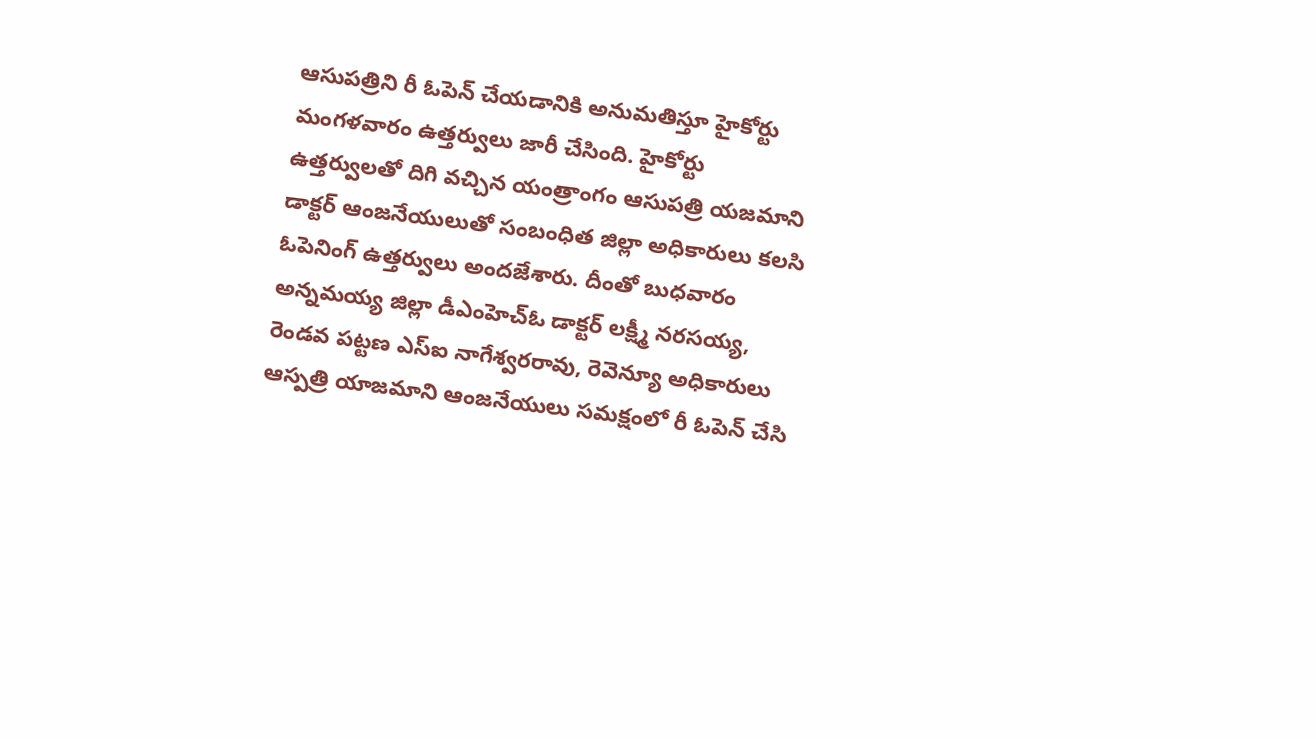ఆసుపత్రిని రీ ఓపెన్ చేయడానికి అనుమతిస్తూ హైకోర్టు మంగళవారం ఉత్తర్వులు జారీ చేసింది. హైకోర్టు ఉత్తర్వులతో దిగి వచ్చిన యంత్రాంగం ఆసుపత్రి యజమాని డాక్టర్ ఆంజనేయులుతో సంబంధిత జిల్లా అధికారులు కలసి ఓపెనింగ్ ఉత్తర్వులు అందజేశారు. దీంతో బుధవారం అన్నమయ్య జిల్లా డీఎంహెచ్ఓ డాక్టర్ లక్ష్మీ నరసయ్య, రెండవ పట్టణ ఎస్ఐ నాగేశ్వరరావు, రెవెన్యూ అధికారులు ఆస్పత్రి యాజమాని ఆంజనేయులు సమక్షంలో రీ ఓపెన్ చేసి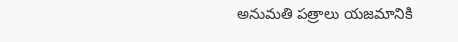అనుమతి పత్రాలు యజమానికి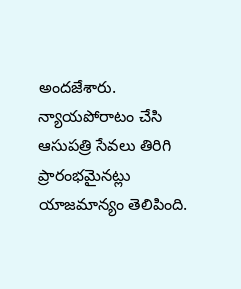అందజేశారు. న్యాయపోరాటం చేసి ఆసుపత్రి సేవలు తిరిగి ప్రారంభమైనట్లు యాజమాన్యం తెలిపింది.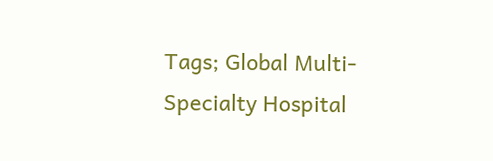Tags; Global Multi-Specialty Hospital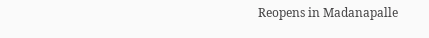Reopens in Madanapalle